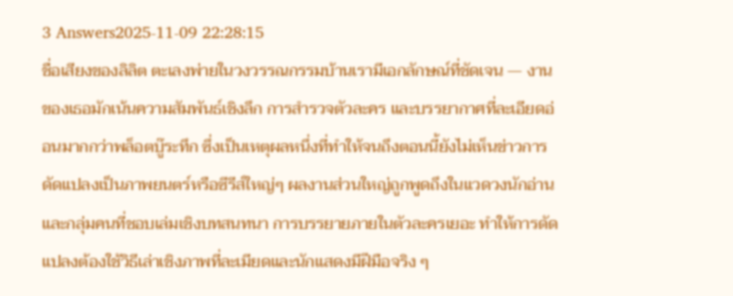3 Answers2025-11-09 22:28:15
ชื่อเสียงของลิลิต ตะเลงพ่ายในวงวรรณกรรมบ้านเรามีเอกลักษณ์ที่ชัดเจน — งานของเธอมักเน้นความสัมพันธ์เชิงลึก การสำรวจตัวละคร และบรรยากาศที่ละเอียดอ่อนมากกว่าพล็อตบู๊ระทึก ซึ่งเป็นเหตุผลหนึ่งที่ทำให้จนถึงตอนนี้ยังไม่เห็นข่าวการดัดแปลงเป็นภาพยนตร์หรือซีรีส์ใหญ่ๆ ผลงานส่วนใหญ่ถูกพูดถึงในแวดวงนักอ่านและกลุ่มคนที่ชอบเล่มเชิงบทสนทนา การบรรยายภายในตัวละครเยอะ ทำให้การดัดแปลงต้องใช้วิธีเล่าเชิงภาพที่ละเมียดและนักแสดงมีฝีมือจริง ๆ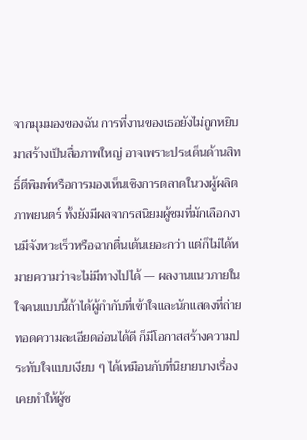จากมุมมองของฉัน การที่งานของเธอยังไม่ถูกหยิบมาสร้างเป็นสื่อภาพใหญ่ อาจเพราะประเด็นด้านสิทธิ์ตีพิมพ์หรือการมองเห็นเชิงการตลาดในวงผู้ผลิตภาพยนตร์ ทั้งยังมีผลจากรสนิยมผู้ชมที่มักเลือกงานมีจังหวะเร็วหรือฉากตื่นเต้นเยอะกว่า แต่ก็ไม่ได้หมายความว่าจะไม่มีทางไปได้ — ผลงานแนวภายในใจคนแบบนี้ถ้าได้ผู้กำกับที่เข้าใจและนักแสดงที่ถ่ายทอดความละเอียดอ่อนได้ดี ก็มีโอกาสสร้างความประทับใจแบบเงียบ ๆ ได้เหมือนกับที่นิยายบางเรื่องเคยทำให้ผู้ช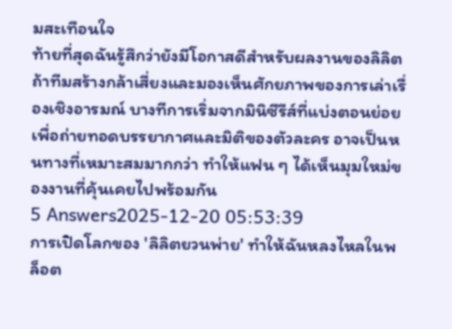มสะเทือนใจ
ท้ายที่สุดฉันรู้สึกว่ายังมีโอกาสดีสำหรับผลงานของลิลิต ถ้าทีมสร้างกล้าเสี่ยงและมองเห็นศักยภาพของการเล่าเรื่องเชิงอารมณ์ บางทีการเริ่มจากมินิซีรีส์ที่แบ่งตอนย่อยเพื่อถ่ายทอดบรรยากาศและมิติของตัวละคร อาจเป็นหนทางที่เหมาะสมมากกว่า ทำให้แฟน ๆ ได้เห็นมุมใหม่ของงานที่คุ้นเคยไปพร้อมกัน
5 Answers2025-12-20 05:53:39
การเปิดโลกของ 'ลิลิตยวนพ่าย' ทำให้ฉันหลงไหลในพล็อต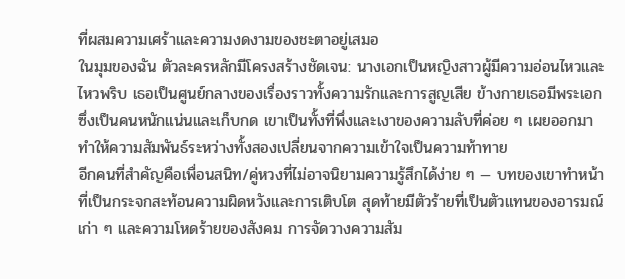ที่ผสมความเศร้าและความงดงามของชะตาอยู่เสมอ
ในมุมของฉัน ตัวละครหลักมีโครงสร้างชัดเจน: นางเอกเป็นหญิงสาวผู้มีความอ่อนไหวและไหวพริบ เธอเป็นศูนย์กลางของเรื่องราวทั้งความรักและการสูญเสีย ข้างกายเธอมีพระเอกซึ่งเป็นคนหนักแน่นและเก็บกด เขาเป็นทั้งที่พึ่งและเงาของความลับที่ค่อย ๆ เผยออกมา ทำให้ความสัมพันธ์ระหว่างทั้งสองเปลี่ยนจากความเข้าใจเป็นความท้าทาย
อีกคนที่สำคัญคือเพื่อนสนิท/คู่หวงที่ไม่อาจนิยามความรู้สึกได้ง่าย ๆ — บทของเขาทำหน้าที่เป็นกระจกสะท้อนความผิดหวังและการเติบโต สุดท้ายมีตัวร้ายที่เป็นตัวแทนของอารมณ์เก่า ๆ และความโหดร้ายของสังคม การจัดวางความสัม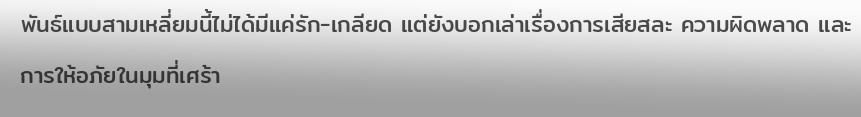พันธ์แบบสามเหลี่ยมนี้ไม่ได้มีแค่รัก-เกลียด แต่ยังบอกเล่าเรื่องการเสียสละ ความผิดพลาด และการให้อภัยในมุมที่เศร้า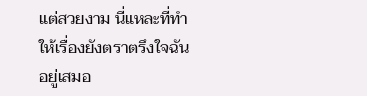แต่สวยงาม นี่แหละที่ทำให้เรื่องยังตราตรึงใจฉันอยู่เสมอ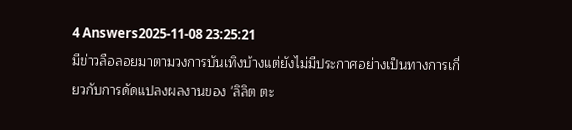4 Answers2025-11-08 23:25:21
มีข่าวลือลอยมาตามวงการบันเทิงบ้างแต่ยังไม่มีประกาศอย่างเป็นทางการเกี่ยวกับการดัดแปลงผลงานของ 'ลิลิต ตะ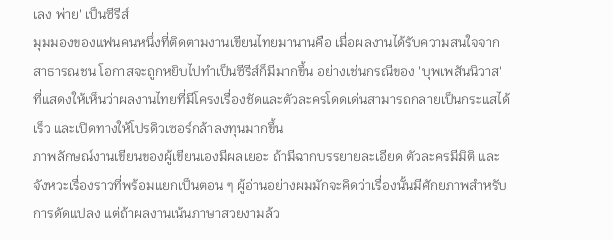เลง พ่าย' เป็นซีรีส์
มุมมองของแฟนคนหนึ่งที่ติดตามงานเขียนไทยมานานคือ เมื่อผลงานได้รับความสนใจจากสาธารณชน โอกาสจะถูกหยิบไปทำเป็นซีรีส์ก็มีมากขึ้น อย่างเช่นกรณีของ 'บุพเพสันนิวาส' ที่แสดงให้เห็นว่าผลงานไทยที่มีโครงเรื่องชัดและตัวละครโดดเด่นสามารถกลายเป็นกระแสได้เร็ว และเปิดทางให้โปรดิวเซอร์กล้าลงทุนมากขึ้น
ภาพลักษณ์งานเขียนของผู้เขียนเองมีผลเยอะ ถ้ามีฉากบรรยายละเอียด ตัวละครมีมิติ และจังหวะเรื่องราวที่พร้อมแยกเป็นตอน ๆ ผู้อ่านอย่างผมมักจะคิดว่าเรื่องนั้นมีศักยภาพสำหรับการดัดแปลง แต่ถ้าผลงานเน้นภาษาสวยงามล้ว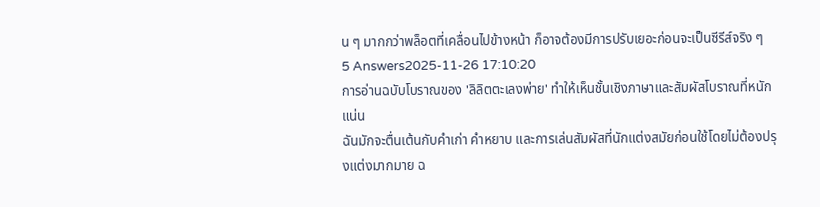น ๆ มากกว่าพล็อตที่เคลื่อนไปข้างหน้า ก็อาจต้องมีการปรับเยอะก่อนจะเป็นซีรีส์จริง ๆ
5 Answers2025-11-26 17:10:20
การอ่านฉบับโบราณของ 'ลิลิตตะเลงพ่าย' ทำให้เห็นชั้นเชิงภาษาและสัมผัสโบราณที่หนักแน่น
ฉันมักจะตื่นเต้นกับคำเก่า คำหยาบ และการเล่นสัมผัสที่นักแต่งสมัยก่อนใช้โดยไม่ต้องปรุงแต่งมากมาย ฉ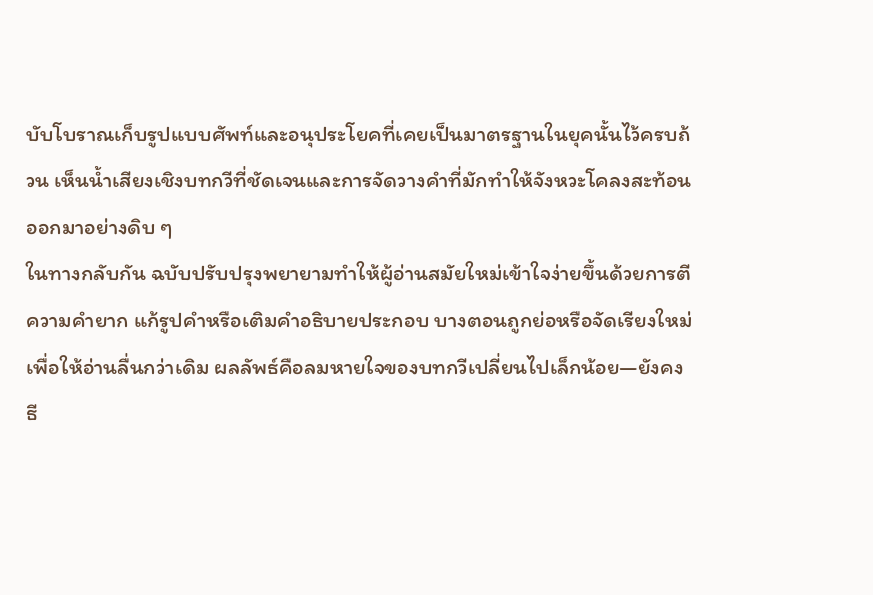บับโบราณเก็บรูปแบบศัพท์และอนุประโยคที่เคยเป็นมาตรฐานในยุคนั้นไว้ครบถ้วน เห็นน้ำเสียงเชิงบทกวีที่ชัดเจนและการจัดวางคำที่มักทำให้จังหวะโคลงสะท้อนออกมาอย่างดิบ ๆ
ในทางกลับกัน ฉบับปรับปรุงพยายามทำให้ผู้อ่านสมัยใหม่เข้าใจง่ายขึ้นด้วยการตีความคำยาก แก้รูปคำหรือเติมคำอธิบายประกอบ บางตอนถูกย่อหรือจัดเรียงใหม่เพื่อให้อ่านลื่นกว่าเดิม ผลลัพธ์คือลมหายใจของบทกวีเปลี่ยนไปเล็กน้อย—ยังคงธี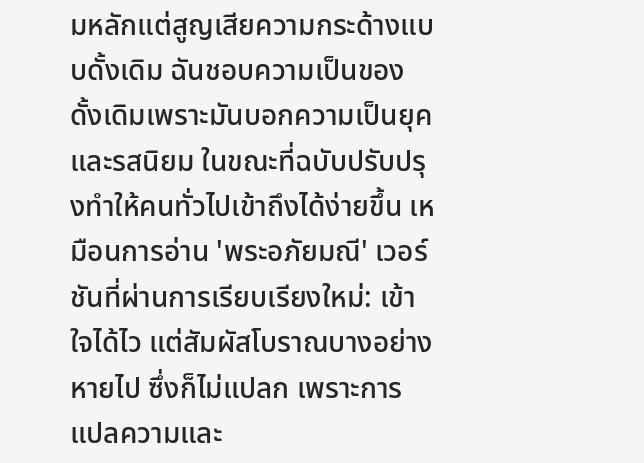มหลักแต่สูญเสียความกระด้างแบบดั้งเดิม ฉันชอบความเป็นของดั้งเดิมเพราะมันบอกความเป็นยุคและรสนิยม ในขณะที่ฉบับปรับปรุงทำให้คนทั่วไปเข้าถึงได้ง่ายขึ้น เหมือนการอ่าน 'พระอภัยมณี' เวอร์ชันที่ผ่านการเรียบเรียงใหม่: เข้าใจได้ไว แต่สัมผัสโบราณบางอย่างหายไป ซึ่งก็ไม่แปลก เพราะการแปลความและ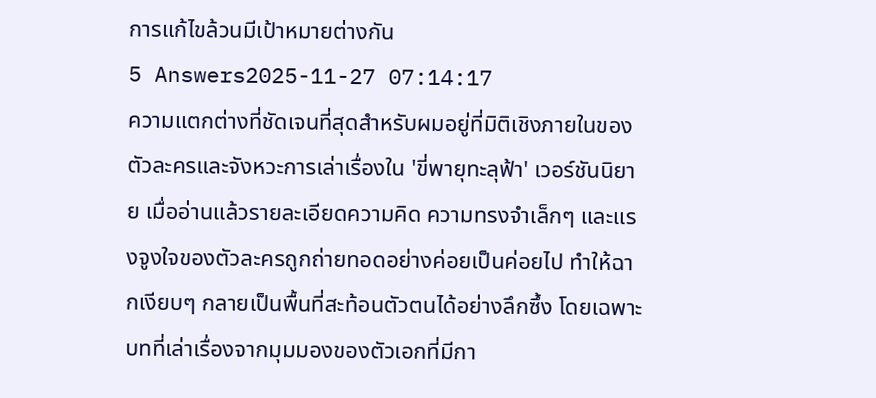การแก้ไขล้วนมีเป้าหมายต่างกัน
5 Answers2025-11-27 07:14:17
ความแตกต่างที่ชัดเจนที่สุดสำหรับผมอยู่ที่มิติเชิงภายในของตัวละครและจังหวะการเล่าเรื่องใน 'ขี่พายุทะลุฟ้า' เวอร์ชันนิยาย เมื่ออ่านแล้วรายละเอียดความคิด ความทรงจำเล็กๆ และแรงจูงใจของตัวละครถูกถ่ายทอดอย่างค่อยเป็นค่อยไป ทำให้ฉากเงียบๆ กลายเป็นพื้นที่สะท้อนตัวตนได้อย่างลึกซึ้ง โดยเฉพาะบทที่เล่าเรื่องจากมุมมองของตัวเอกที่มีกา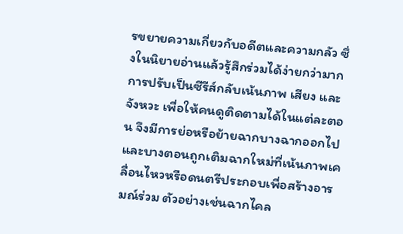รขยายความเกี่ยวกับอดีตและความกลัว ซึ่งในนิยายอ่านแล้วรู้สึกร่วมได้ง่ายกว่ามาก
การปรับเป็นซีรีส์กลับเน้นภาพ เสียง และจังหวะ เพื่อให้คนดูติดตามได้ในแต่ละตอน จึงมีการย่อหรือย้ายฉากบางฉากออกไป และบางตอนถูกเติมฉากใหม่ที่เน้นภาพเคลื่อนไหวหรือดนตรีประกอบเพื่อสร้างอารมณ์ร่วม ตัวอย่างเช่นฉากไคล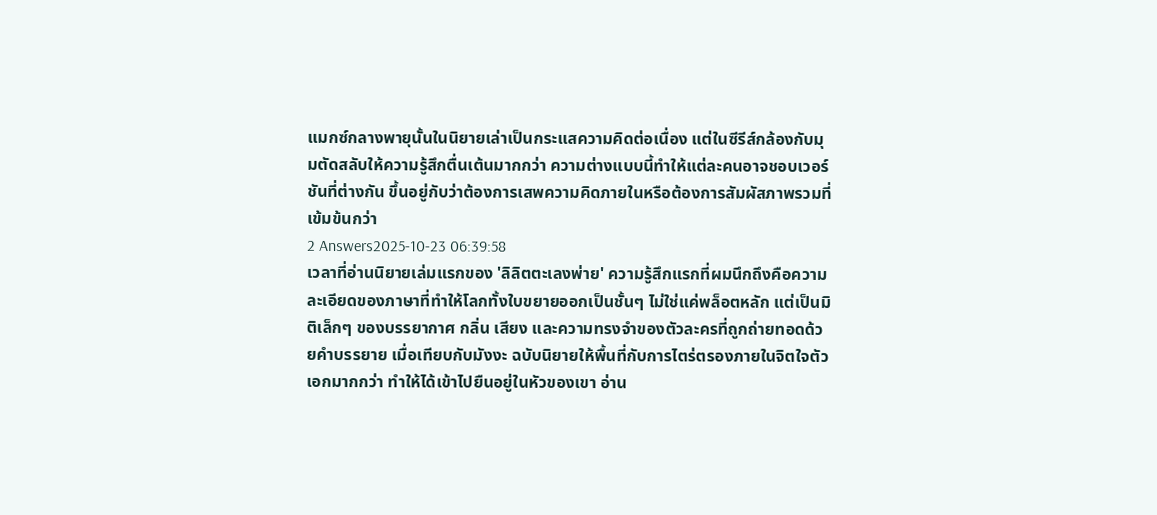แมกซ์กลางพายุนั้นในนิยายเล่าเป็นกระแสความคิดต่อเนื่อง แต่ในซีรีส์กล้องกับมุมตัดสลับให้ความรู้สึกตื่นเต้นมากกว่า ความต่างแบบนี้ทำให้แต่ละคนอาจชอบเวอร์ชันที่ต่างกัน ขึ้นอยู่กับว่าต้องการเสพความคิดภายในหรือต้องการสัมผัสภาพรวมที่เข้มข้นกว่า
2 Answers2025-10-23 06:39:58
เวลาที่อ่านนิยายเล่มแรกของ 'ลิลิตตะเลงพ่าย' ความรู้สึกแรกที่ผมนึกถึงคือความละเอียดของภาษาที่ทำให้โลกทั้งใบขยายออกเป็นชั้นๆ ไม่ใช่แค่พล็อตหลัก แต่เป็นมิติเล็กๆ ของบรรยากาศ กลิ่น เสียง และความทรงจำของตัวละครที่ถูกถ่ายทอดด้วยคำบรรยาย เมื่อเทียบกับมังงะ ฉบับนิยายให้พื้นที่กับการไตร่ตรองภายในจิตใจตัวเอกมากกว่า ทำให้ได้เข้าไปยืนอยู่ในหัวของเขา อ่าน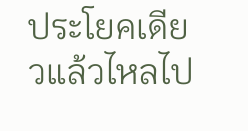ประโยคเดียวแล้วไหลไป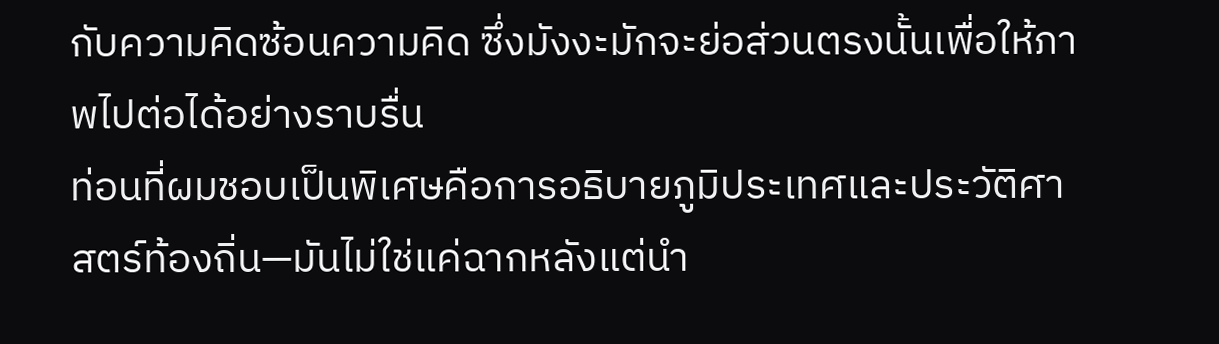กับความคิดซ้อนความคิด ซึ่งมังงะมักจะย่อส่วนตรงนั้นเพื่อให้ภาพไปต่อได้อย่างราบรื่น
ท่อนที่ผมชอบเป็นพิเศษคือการอธิบายภูมิประเทศและประวัติศาสตร์ท้องถิ่น—มันไม่ใช่แค่ฉากหลังแต่นำ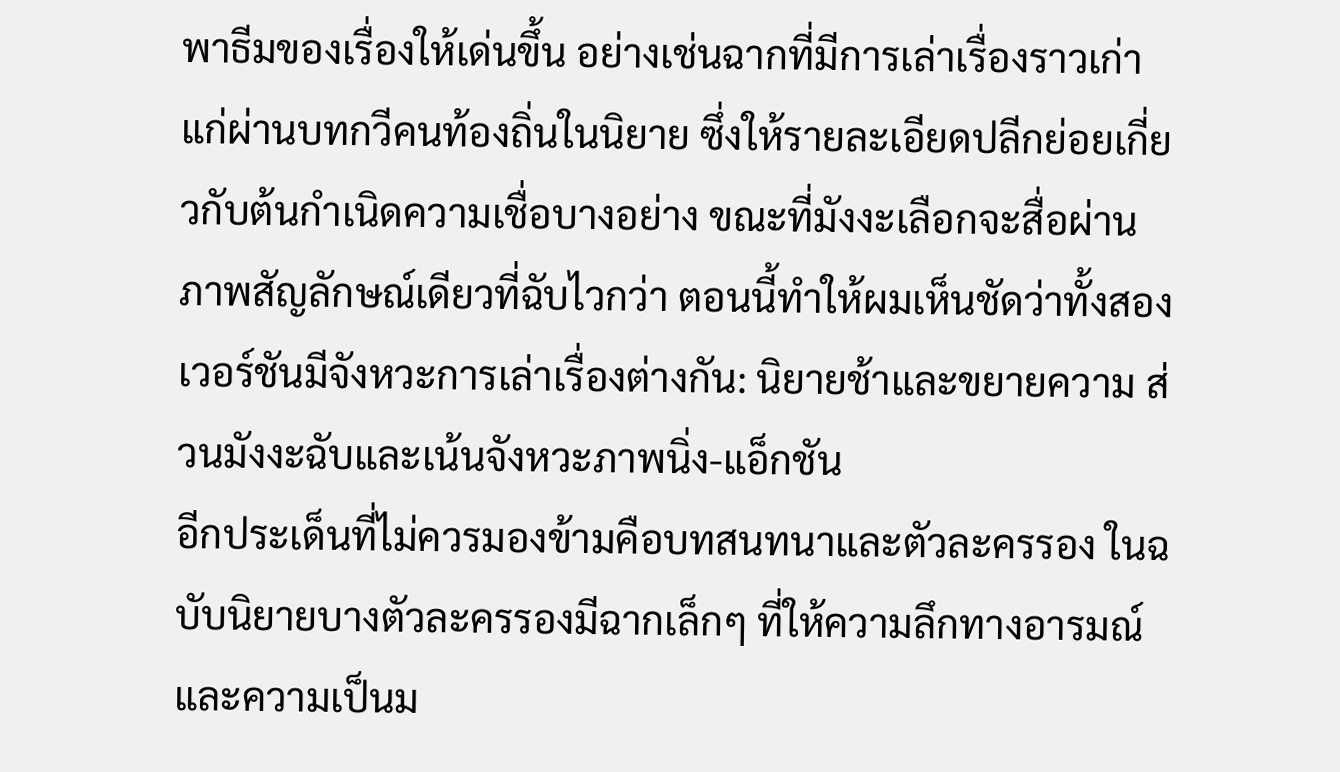พาธีมของเรื่องให้เด่นขึ้น อย่างเช่นฉากที่มีการเล่าเรื่องราวเก่าแก่ผ่านบทกวีคนท้องถิ่นในนิยาย ซึ่งให้รายละเอียดปลีกย่อยเกี่ยวกับต้นกำเนิดความเชื่อบางอย่าง ขณะที่มังงะเลือกจะสื่อผ่านภาพสัญลักษณ์เดียวที่ฉับไวกว่า ตอนนี้ทำให้ผมเห็นชัดว่าทั้งสองเวอร์ชันมีจังหวะการเล่าเรื่องต่างกัน: นิยายช้าและขยายความ ส่วนมังงะฉับและเน้นจังหวะภาพนิ่ง-แอ็กชัน
อีกประเด็นที่ไม่ควรมองข้ามคือบทสนทนาและตัวละครรอง ในฉบับนิยายบางตัวละครรองมีฉากเล็กๆ ที่ให้ความลึกทางอารมณ์และความเป็นม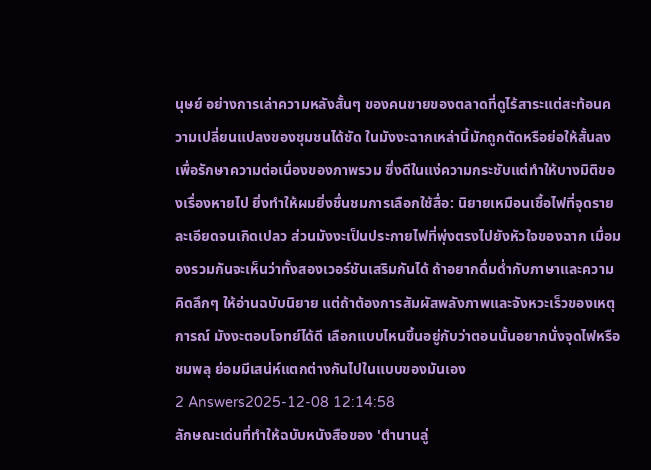นุษย์ อย่างการเล่าความหลังสั้นๆ ของคนขายของตลาดที่ดูไร้สาระแต่สะท้อนความเปลี่ยนแปลงของชุมชนได้ชัด ในมังงะฉากเหล่านี้มักถูกตัดหรือย่อให้สั้นลง เพื่อรักษาความต่อเนื่องของภาพรวม ซึ่งดีในแง่ความกระชับแต่ทำให้บางมิติของเรื่องหายไป ยิ่งทำให้ผมยิ่งชื่นชมการเลือกใช้สื่อ: นิยายเหมือนเชื้อไฟที่จุดรายละเอียดจนเกิดเปลว ส่วนมังงะเป็นประกายไฟที่พุ่งตรงไปยังหัวใจของฉาก เมื่อมองรวมกันจะเห็นว่าทั้งสองเวอร์ชันเสริมกันได้ ถ้าอยากดื่มด่ำกับภาษาและความคิดลึกๆ ให้อ่านฉบับนิยาย แต่ถ้าต้องการสัมผัสพลังภาพและจังหวะเร็วของเหตุการณ์ มังงะตอบโจทย์ได้ดี เลือกแบบไหนขึ้นอยู่กับว่าตอนนั้นอยากนั่งจุดไฟหรือชมพลุ ย่อมมีเสน่ห์แตกต่างกันไปในแบบของมันเอง
2 Answers2025-12-08 12:14:58
ลักษณะเด่นที่ทำให้ฉบับหนังสือของ 'ตำนานลู่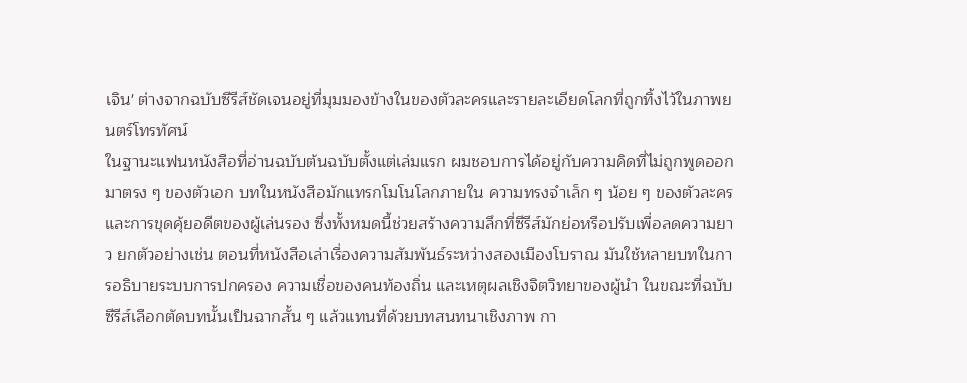เจิน' ต่างจากฉบับซีรีส์ชัดเจนอยู่ที่มุมมองข้างในของตัวละครและรายละเอียดโลกที่ถูกทิ้งไว้ในภาพยนตร์โทรทัศน์
ในฐานะแฟนหนังสือที่อ่านฉบับต้นฉบับตั้งแต่เล่มแรก ผมชอบการได้อยู่กับความคิดที่ไม่ถูกพูดออกมาตรง ๆ ของตัวเอก บทในหนังสือมักแทรกโมโนโลกภายใน ความทรงจำเล็ก ๆ น้อย ๆ ของตัวละคร และการขุดคุ้ยอดีตของผู้เล่นรอง ซึ่งทั้งหมดนี้ช่วยสร้างความลึกที่ซีรีส์มักย่อหรือปรับเพื่อลดความยาว ยกตัวอย่างเช่น ตอนที่หนังสือเล่าเรื่องความสัมพันธ์ระหว่างสองเมืองโบราณ มันใช้หลายบทในการอธิบายระบบการปกครอง ความเชื่อของคนท้องถิ่น และเหตุผลเชิงจิตวิทยาของผู้นำ ในขณะที่ฉบับซีรีส์เลือกตัดบทนั้นเป็นฉากสั้น ๆ แล้วแทนที่ด้วยบทสนทนาเชิงภาพ กา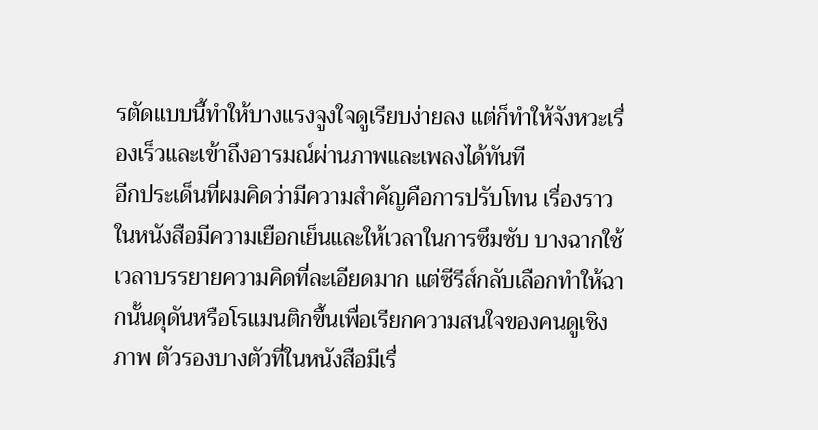รตัดแบบนี้ทำให้บางแรงจูงใจดูเรียบง่ายลง แต่ก็ทำให้จังหวะเรื่องเร็วและเข้าถึงอารมณ์ผ่านภาพและเพลงได้ทันที
อีกประเด็นที่ผมคิดว่ามีความสำคัญคือการปรับโทน เรื่องราวในหนังสือมีความเยือกเย็นและให้เวลาในการซึมซับ บางฉากใช้เวลาบรรยายความคิดที่ละเอียดมาก แต่ซีรีส์กลับเลือกทำให้ฉากนั้นดุดันหรือโรแมนติกขึ้นเพื่อเรียกความสนใจของคนดูเชิงภาพ ตัวรองบางตัวที่ในหนังสือมีเรื่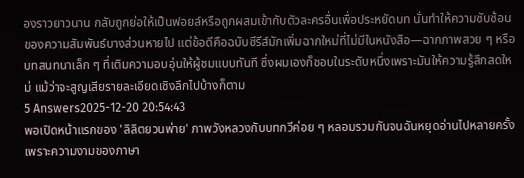องราวยาวนาน กลับถูกย่อให้เป็นฟอยล์หรือถูกผสมเข้ากับตัวละครอื่นเพื่อประหยัดบท นั่นทำให้ความซับซ้อนของความสัมพันธ์บางส่วนหายไป แต่ข้อดีคือฉบับซีรีส์มักเพิ่มฉากใหม่ที่ไม่มีในหนังสือ—ฉากภาพสวย ๆ หรือบทสนทนาเล็ก ๆ ที่เติมความอบอุ่นให้ผู้ชมแบบทันที ซึ่งผมเองก็ชอบในระดับหนึ่งเพราะมันให้ความรู้สึกสดใหม่ แม้ว่าจะสูญเสียรายละเอียดเชิงลึกไปบ้างก็ตาม
5 Answers2025-12-20 20:54:43
พอเปิดหน้าแรกของ 'ลิลิตยวนพ่าย' ภาพวังหลวงกับบทกวีค่อย ๆ หลอมรวมกันจนฉันหยุดอ่านไปหลายครั้งเพราะความงามของภาษา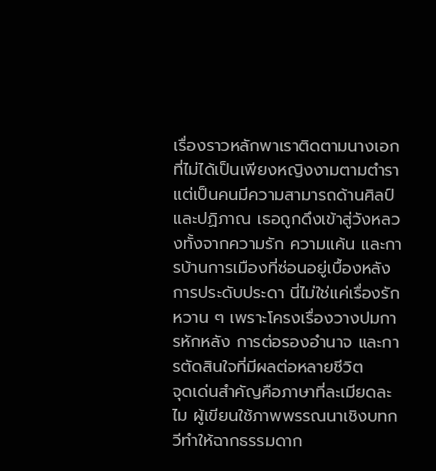เรื่องราวหลักพาเราติดตามนางเอกที่ไม่ได้เป็นเพียงหญิงงามตามตำรา แต่เป็นคนมีความสามารถด้านศิลป์และปฏิภาณ เธอถูกดึงเข้าสู่วังหลวงทั้งจากความรัก ความแค้น และการบ้านการเมืองที่ซ่อนอยู่เบื้องหลังการประดับประดา นี่ไม่ใช่แค่เรื่องรักหวาน ๆ เพราะโครงเรื่องวางปมการหักหลัง การต่อรองอำนาจ และการตัดสินใจที่มีผลต่อหลายชีวิต
จุดเด่นสำคัญคือภาษาที่ละเมียดละไม ผู้เขียนใช้ภาพพรรณนาเชิงบทกวีทำให้ฉากธรรมดาก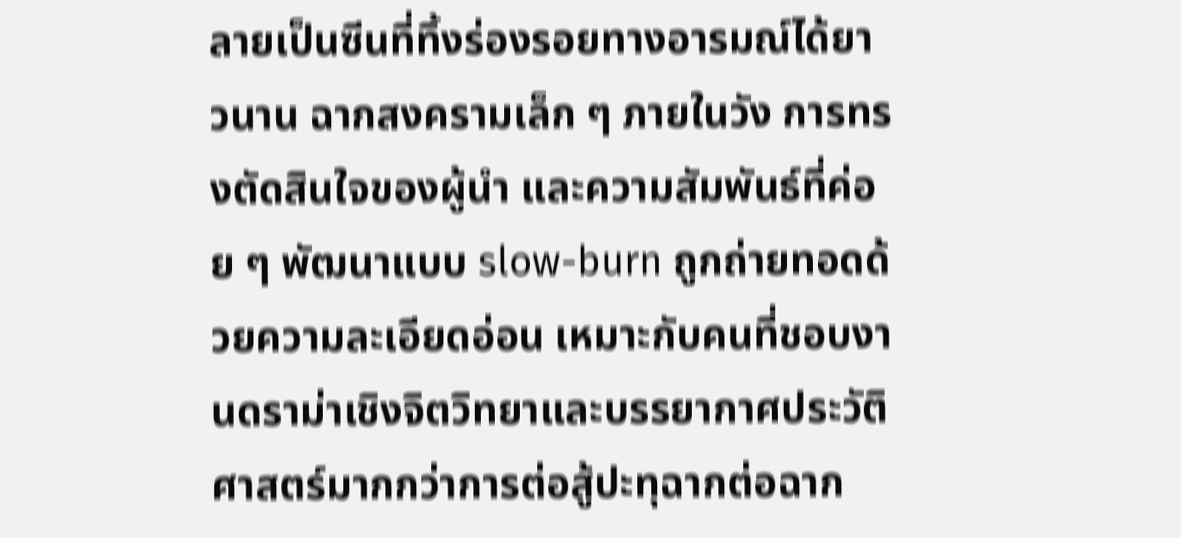ลายเป็นซีนที่ทิ้งร่องรอยทางอารมณ์ได้ยาวนาน ฉากสงครามเล็ก ๆ ภายในวัง การทรงตัดสินใจของผู้นำ และความสัมพันธ์ที่ค่อย ๆ พัฒนาแบบ slow-burn ถูกถ่ายทอดด้วยความละเอียดอ่อน เหมาะกับคนที่ชอบงานดราม่าเชิงจิตวิทยาและบรรยากาศประวัติศาสตร์มากกว่าการต่อสู้ปะทุฉากต่อฉาก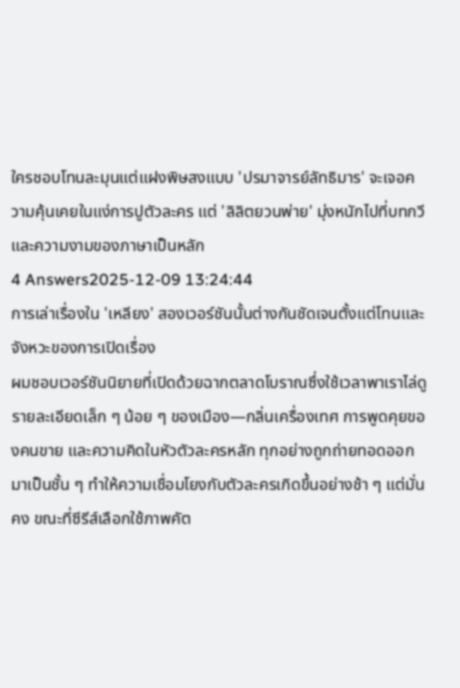ใครชอบโทนละมุนแต่แฝงพิษสงแบบ 'ปรมาจารย์ลัทธิมาร' จะเจอความคุ้นเคยในแง่การปูตัวละคร แต่ 'ลิลิตยวนพ่าย' มุ่งหนักไปที่บทกวีและความงามของภาษาเป็นหลัก
4 Answers2025-12-09 13:24:44
การเล่าเรื่องใน 'เหลียง' สองเวอร์ชันนั้นต่างกันชัดเจนตั้งแต่โทนและจังหวะของการเปิดเรื่อง
ผมชอบเวอร์ชันนิยายที่เปิดด้วยฉากตลาดโบราณซึ่งใช้เวลาพาเราไล่ดูรายละเอียดเล็ก ๆ น้อย ๆ ของเมือง—กลิ่นเครื่องเทศ การพูดคุยของคนขาย และความคิดในหัวตัวละครหลัก ทุกอย่างถูกถ่ายทอดออกมาเป็นชั้น ๆ ทำให้ความเชื่อมโยงกับตัวละครเกิดขึ้นอย่างช้า ๆ แต่มั่นคง ขณะที่ซีรีส์เลือกใช้ภาพคัต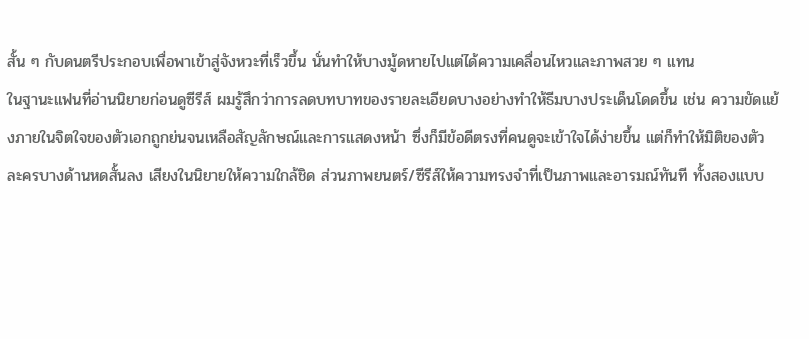สั้น ๆ กับดนตรีประกอบเพื่อพาเข้าสู่จังหวะที่เร็วขึ้น นั่นทำให้บางมู้ดหายไปแต่ได้ความเคลื่อนไหวและภาพสวย ๆ แทน
ในฐานะแฟนที่อ่านนิยายก่อนดูซีรีส์ ผมรู้สึกว่าการลดบทบาทของรายละเอียดบางอย่างทำให้ธีมบางประเด็นโดดขึ้น เช่น ความขัดแย้งภายในจิตใจของตัวเอกถูกย่นจนเหลือสัญลักษณ์และการแสดงหน้า ซึ่งก็มีข้อดีตรงที่คนดูจะเข้าใจได้ง่ายขึ้น แต่ก็ทำให้มิติของตัวละครบางด้านหดสั้นลง เสียงในนิยายให้ความใกล้ชิด ส่วนภาพยนตร์/ซีรีส์ให้ความทรงจำที่เป็นภาพและอารมณ์ทันที ทั้งสองแบบ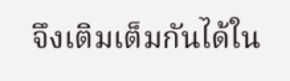จึงเติมเต็มกันได้ใน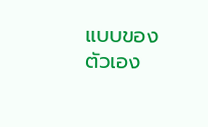แบบของตัวเอง